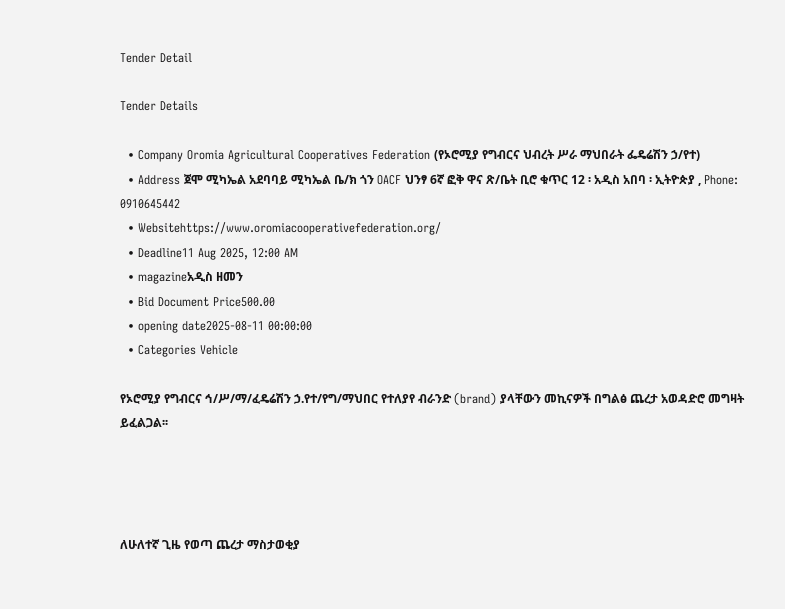Tender Detail

Tender Details

  • Company Oromia Agricultural Cooperatives Federation (የኦሮሚያ የግብርና ህብረት ሥራ ማህበራት ፌዴሬሽን ኃ/የተ)
  • Address ጀሞ ሚካኤል አደባባይ ሚካኤል ቤ/ክ ጎን OACF ህንፃ 6ኛ ፎቅ ዋና ጽ/ቤት ቢሮ ቁጥር 12 ፡ አዲስ አበባ ፡ ኢትዮጵያ , Phone: 0910645442
  • Websitehttps://www.oromiacooperativefederation.org/
  • Deadline11 Aug 2025, 12:00 AM
  • magazineአዲስ ዘመን
  • Bid Document Price500.00
  • opening date2025-08-11 00:00:00
  • Categories Vehicle

የኦሮሚያ የግብርና ኅ/ሥ/ማ/ፈዴሬሽን ኃ.የተ/የግ/ማህበር የተለያየ ብራንድ (brand) ያላቸውን መኪናዎች በግልፅ ጨረታ አወዳድሮ መግዛት ይፈልጋል፡፡




ለሁለተኛ ጊዜ የወጣ ጨረታ ማስታወቂያ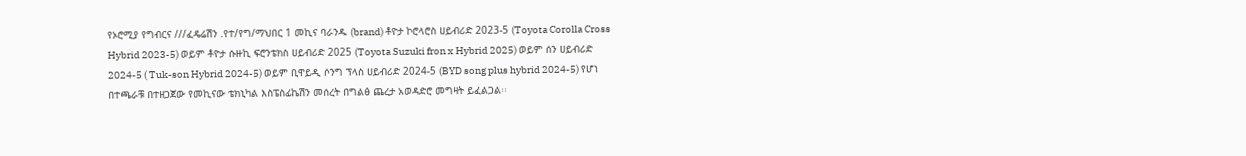የኦሮሚያ የግብርና ///ፈዴሬሽን .የተ/የግ/ማህበር 1 መኪና ባራንዱ (brand) ቶዮታ ኮሮላሮስ ሀይብሪድ 2023-5 (Toyota Corolla Cross Hybrid 2023-5) ወይም ቶዮታ ሱዙኪ ፍሮንቴክስ ሀይብሪድ 2025 (Toyota Suzuki fron x Hybrid 2025) ወይም ሰን ሀይብሪድ 2024-5 ( Tuk-son Hybrid 2024-5) ወይም ቢዋይዲ ሶንግ ፕላስ ሀይብሪድ 2024-5 (BYD song plus hybrid 2024-5) የሆነ በተጫራቹ በተዘጋጀው የመኪናው ቴክኒካል እስፔስፊኬሽን መሰረት በግልፅ ጨረታ አወዳድሮ መግዛት ይፈልጋል፡፡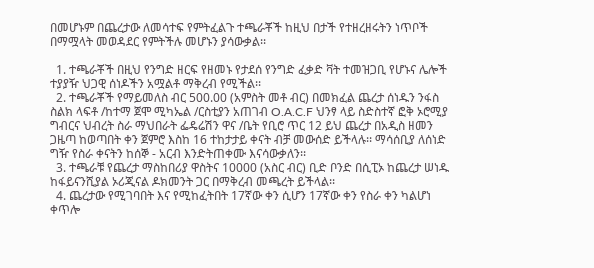በመሆኑም በጨረታው ለመሳተፍ የምትፈልጉ ተጫራቾች ከዚህ በታች የተዘረዘሩትን ነጥቦች በማሟላት መወዳደር የምትችሉ መሆኑን ያሳውቃል፡፡

  1. ተጫራቾች በዚህ የንግድ ዘርፍ የዘመኑ የታደሰ የንግድ ፈቃድ ቫት ተመዝጋቢ የሆኑና ሌሎች ተያያዥ ህጋዊ ሰነዶችን አሟልቶ ማቅረብ የሚችል፡፡
  2. ተጫራቾች የማይመለስ ብር 500.00 (አምስት መቶ ብር) በመክፈል ጨረታ ሰነዱን ንፋስ ስልክ ላፍቶ /ከተማ ጀሞ ሚካኤል /ርስቲያን አጠገብ O.A.C.F ህንፃ ላይ ስድስተኛ ፎቅ ኦሮሚያ ግብርና ህብረት ስራ ማህበራት ፌዴሬሽን ዋና /ቤት የቢሮ ጥር 12 ይህ ጨረታ በአዲስ ዘመን ጋዜጣ ከወጣበት ቀን ጀምሮ እስከ 16 ተከታታይ ቀናት ብቻ መውሰድ ይችላሉ፡፡ ማሳሰቢያ ለሰነድ ግዥ የስራ ቀናትን ከሰኞ - አርብ እንድትጠቀሙ እናሳውቃለን፡፡
  3. ተጫራቹ የጨረታ ማስከበሪያ ዋስትና 10000 (አስር ብር) ቢድ ቦንድ በሲፒኦ ከጨረታ ሠነዱ ከፋይናንሺያል ኦሪጂናል ዶክመንት ጋር በማቅረብ መጫረት ይችላል፡፡
  4. ጨረታው የሚገባበት እና የሚከፈትበት 17ኛው ቀን ሲሆን 17ኛው ቀን የስራ ቀን ካልሆነ ቀጥሎ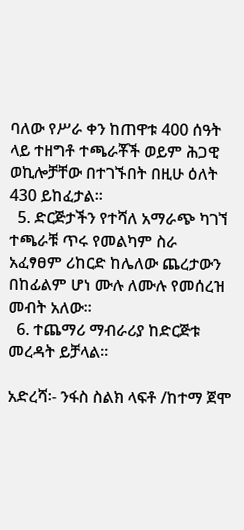ባለው የሥራ ቀን ከጠዋቱ 400 ሰዓት ላይ ተዘግቶ ተጫራቾች ወይም ሕጋዊ ወኪሎቻቸው በተገኙበት በዚሁ ዕለት 430 ይከፈታል፡፡
  5. ድርጅታችን የተሻለ አማራጭ ካገኘ ተጫራቹ ጥሩ የመልካም ስራ አፈፃፀም ሪከርድ ከሌለው ጨረታውን በከፊልም ሆነ ሙሉ ለሙሉ የመሰረዝ መብት አለው፡፡
  6. ተጨማሪ ማብራሪያ ከድርጅቱ መረዳት ይቻላል፡፡

አድረሻ፡- ንፋስ ስልክ ላፍቶ /ከተማ ጀሞ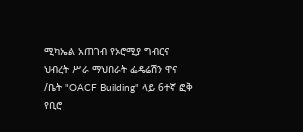ሚካኤል አጠገብ የኦሮሚያ ግብርና ህብረት ሥራ ማህበራት ፌዴሬሽን ዋና /ቤት "OACF Building" ላይ 6ተኛ ፎቅ የቢሮ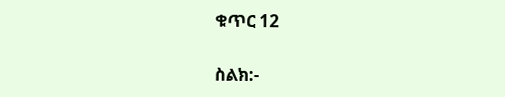ቁጥር 12

ስልክ:-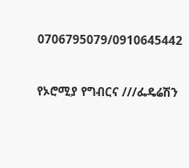0706795079/0910645442



የኦሮሚያ የግብርና ///ፌዴሬሽን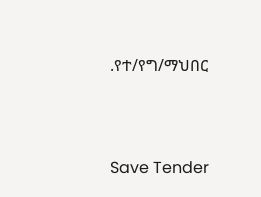.የተ/የግ/ማህበር



Save Tender